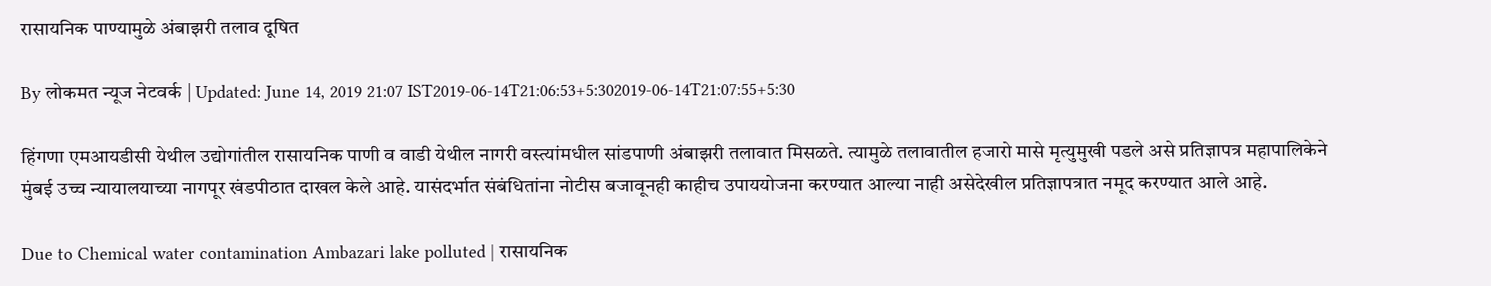रासायनिक पाण्यामुळे अंबाझरी तलाव दूषित

By लोकमत न्यूज नेटवर्क | Updated: June 14, 2019 21:07 IST2019-06-14T21:06:53+5:302019-06-14T21:07:55+5:30

हिंगणा एमआयडीसी येथील उद्योगांतील रासायनिक पाणी व वाडी येथील नागरी वस्त्यांमधील सांडपाणी अंबाझरी तलावात मिसळते. त्यामुळे तलावातील हजारो मासे मृत्युमुखी पडले असे प्रतिज्ञापत्र महापालिकेने मुंबई उच्च न्यायालयाच्या नागपूर खंडपीठात दाखल केले आहे. यासंदर्भात संबंधितांना नोटीस बजावूनही काहीच उपाययोजना करण्यात आल्या नाही असेदेखील प्रतिज्ञापत्रात नमूद करण्यात आले आहे.

Due to Chemical water contamination Ambazari lake polluted | रासायनिक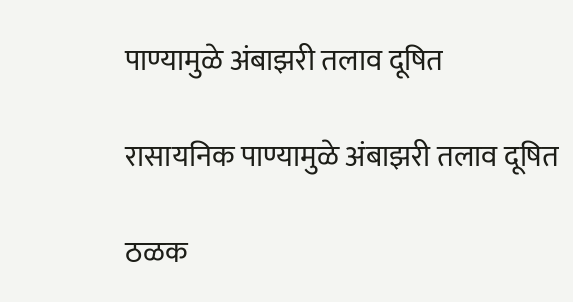पाण्यामुळे अंबाझरी तलाव दूषित

रासायनिक पाण्यामुळे अंबाझरी तलाव दूषित

ठळक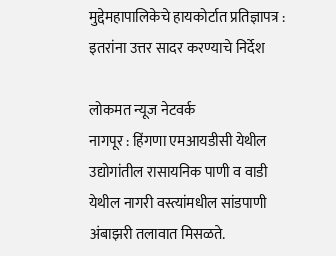मुद्देमहापालिकेचे हायकोर्टात प्रतिज्ञापत्र : इतरांना उत्तर सादर करण्याचे निर्देश

लोकमत न्यूज नेटवर्क
नागपूर : हिंगणा एमआयडीसी येथील उद्योगांतील रासायनिक पाणी व वाडी येथील नागरी वस्त्यांमधील सांडपाणी अंबाझरी तलावात मिसळते.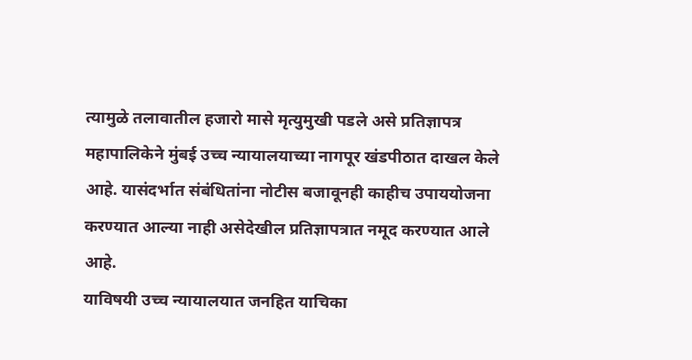त्यामुळे तलावातील हजारो मासे मृत्युमुखी पडले असे प्रतिज्ञापत्र महापालिकेने मुंबई उच्च न्यायालयाच्या नागपूर खंडपीठात दाखल केले आहे. यासंदर्भात संबंधितांना नोटीस बजावूनही काहीच उपाययोजना करण्यात आल्या नाही असेदेखील प्रतिज्ञापत्रात नमूद करण्यात आले आहे.
याविषयी उच्च न्यायालयात जनहित याचिका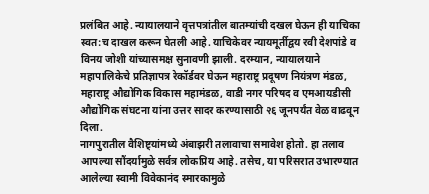प्रलंबित आहे. न्यायालयाने वृत्तपत्रांतील बातम्यांची दखल घेऊन ही याचिका स्वत:च दाखल करून घेतली आहे. याचिकेवर न्यायमूर्तीद्वय रवी देशपांडे व विनय जोशी यांच्यासमक्ष सुनावणी झाली. दरम्यान, न्यायालयाने महापालिकेचे प्रतिज्ञापत्र रेकॉर्डवर घेऊन महाराष्ट्र प्रदूषण नियंत्रण मंडळ, महाराष्ट्र औद्योगिक विकास महामंडळ, वाडी नगर परिषद व एमआयडीसी औद्योगिक संघटना यांना उत्तर सादर करण्यासाठी २६ जूनपर्यंत वेळ वाढवून दिला.
नागपुरातील वैशिष्ट्यांमध्ये अंबाझरी तलावाचा समावेश होतो. हा तलाव आपल्या सौंदर्यामुळे सर्वत्र लोकप्रिय आहे. तसेच, या परिसरात उभारण्यात आलेल्या स्वामी विवेकानंद स्मारकामुळे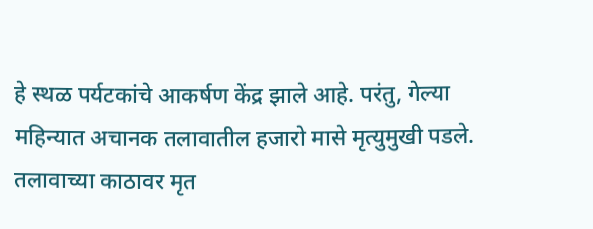हे स्थळ पर्यटकांचे आकर्षण केंद्र झाले आहे. परंतु, गेल्या महिन्यात अचानक तलावातील हजारो मासे मृत्युमुखी पडले. तलावाच्या काठावर मृत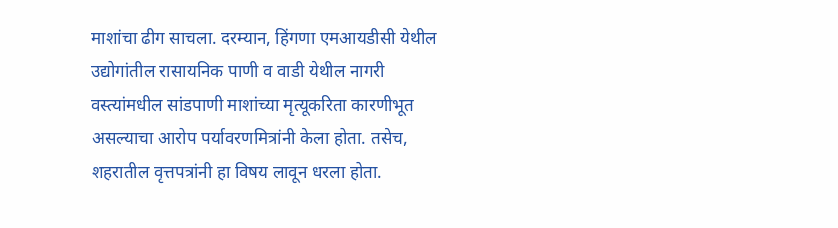माशांचा ढीग साचला. दरम्यान, हिंगणा एमआयडीसी येथील उद्योगांतील रासायनिक पाणी व वाडी येथील नागरी वस्त्यांमधील सांडपाणी माशांच्या मृत्यूकरिता कारणीभूत असल्याचा आरोप पर्यावरणमित्रांनी केला होता. तसेच, शहरातील वृत्तपत्रांनी हा विषय लावून धरला होता.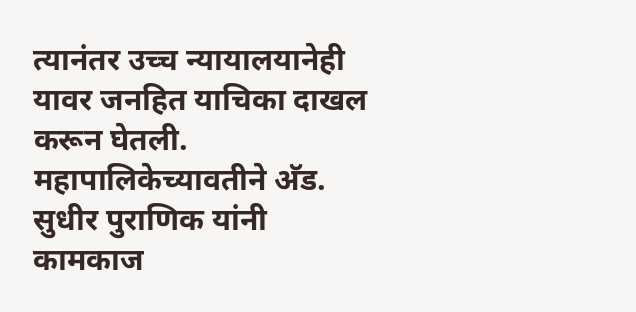त्यानंतर उच्च न्यायालयानेही यावर जनहित याचिका दाखल करून घेतली. महापालिकेच्यावतीने अ‍ॅड. सुधीर पुराणिक यांनी कामकाज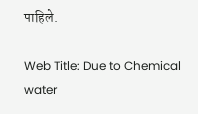पाहिले.

Web Title: Due to Chemical water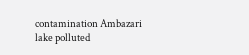contamination Ambazari lake polluted